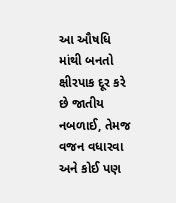આ ઔષધિ માંથી બનતો ક્ષીરપાક દૂર કરે છે જાતીય નબળાઈ, તેમજ વજન વધારવા અને કોઈ પણ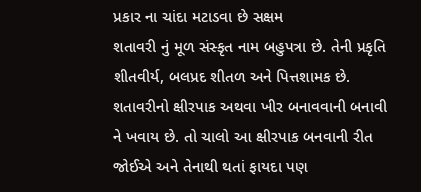પ્રકાર ના ચાંદા મટાડવા છે સક્ષમ
શતાવરી નું મૂળ સંસ્કૃત નામ બહુપત્રા છે. તેની પ્રકૃતિ શીતવીર્ય, બલપ્રદ શીતળ અને પિત્તશામક છે. શતાવરીનો ક્ષીરપાક અથવા ખીર બનાવવાની બનાવી ને ખવાય છે. તો ચાલો આ ક્ષીરપાક બનવાની રીત જોઈએ અને તેનાથી થતાં ફાયદા પણ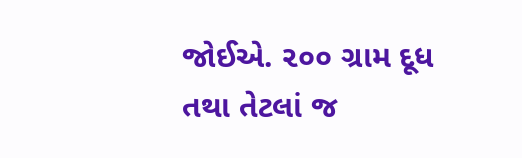જોઈએ. ૨૦૦ ગ્રામ દૂધ તથા તેટલાં જ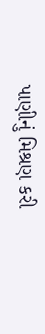પાણીનું મિશ્રણ કરી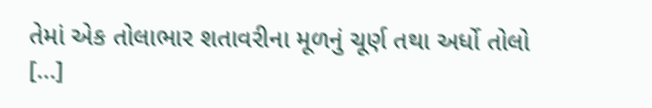તેમાં એક તોલાભાર શતાવરીના મૂળનું ચૂર્ણ તથા અર્ધો તોલો […]